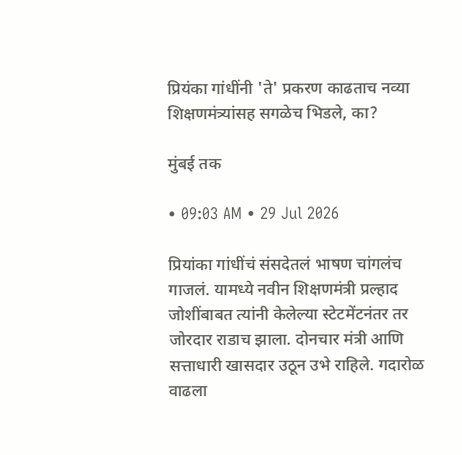प्रियंका गांधींनी 'ते' प्रकरण काढताच नव्या शिक्षणमंत्र्यांसह सगळेच भिडले, का?

मुंबई तक

• 09:03 AM • 29 Jul 2026

प्रियांका गांधींचं संसदेतलं भाषण चांगलंच गाजलं. यामध्ये नवीन शिक्षणमंत्री प्रल्हाद जोशींबाबत त्यांनी केलेल्या स्टेटमेंटनंतर तर जोरदार राडाच झाला. दोनचार मंत्री आणि सत्ताधारी खासदार उठून उभे राहिले. गदारोळ वाढला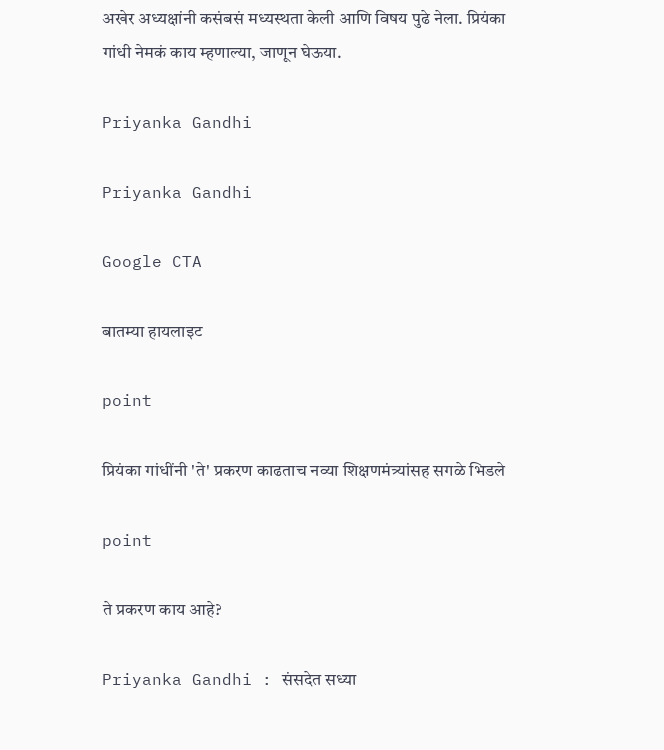अखेर अध्यक्षांनी कसंबसं मध्यस्थता केली आणि विषय पुढे नेला. प्रियंका गांधी नेमकं काय म्हणाल्या, जाणून घेऊया.

Priyanka Gandhi

Priyanka Gandhi

Google CTA

बातम्या हायलाइट

point

प्रियंका गांधींनी 'ते' प्रकरण काढताच नव्या शिक्षणमंत्र्यांसह सगळे भिडले

point

ते प्रकरण काय आहे?

Priyanka Gandhi : संसदेत सध्या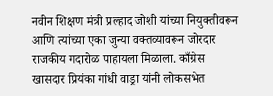नवीन शिक्षण मंत्री प्रल्हाद जोशी यांच्या नियुक्तीवरून आणि त्यांच्या एका जुन्या वक्तव्यावरून जोरदार राजकीय गदारोळ पाहायला मिळाला. काँग्रेस खासदार प्रियंका गांधी वाड्रा यांनी लोकसभेत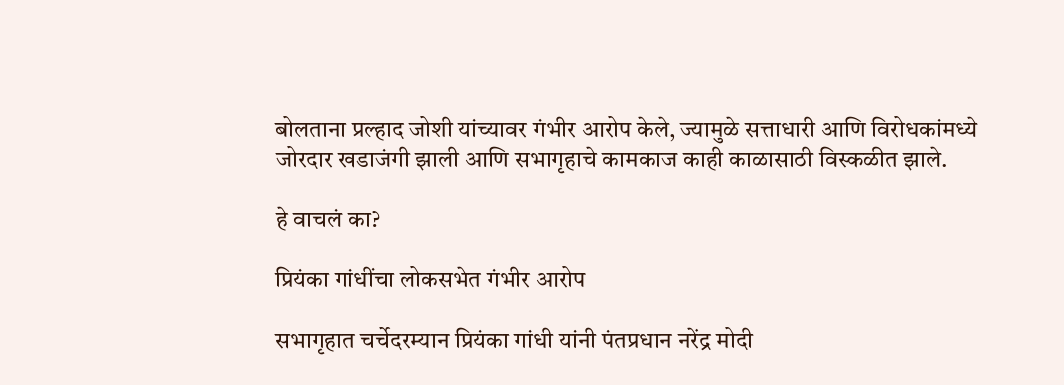बोलताना प्रल्हाद जोशी यांच्यावर गंभीर आरोप केले, ज्यामुळे सत्ताधारी आणि विरोधकांमध्ये जोरदार खडाजंगी झाली आणि सभागृहाचे कामकाज काही काळासाठी विस्कळीत झाले.

हे वाचलं का?

प्रियंका गांधींचा लोकसभेत गंभीर आरोप

सभागृहात चर्चेदरम्यान प्रियंका गांधी यांनी पंतप्रधान नरेंद्र मोदी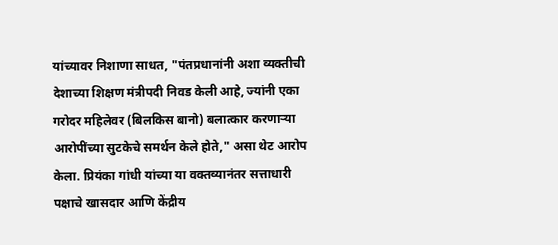यांच्यावर निशाणा साधत, "पंतप्रधानांनी अशा व्यक्तीची देशाच्या शिक्षण मंत्रीपदी निवड केली आहे, ज्यांनी एका गरोदर महिलेवर (बिलकिस बानो) बलात्कार करणाऱ्या आरोपींच्या सुटकेचे समर्थन केले होते," असा थेट आरोप केला. प्रियंका गांधी यांच्या या वक्तव्यानंतर सत्ताधारी पक्षाचे खासदार आणि केंद्रीय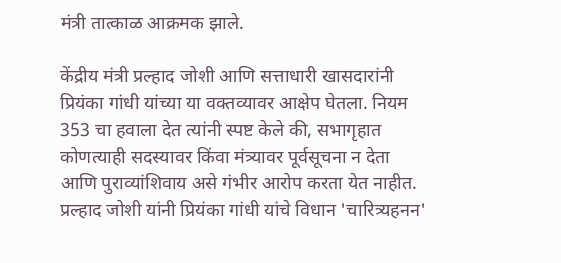मंत्री तात्काळ आक्रमक झाले.

केंद्रीय मंत्री प्रल्हाद जोशी आणि सत्ताधारी खासदारांनी प्रियंका गांधी यांच्या या वक्तव्यावर आक्षेप घेतला. नियम 353 चा हवाला देत त्यांनी स्पष्ट केले की, सभागृहात कोणत्याही सदस्यावर किंवा मंत्र्यावर पूर्वसूचना न देता आणि पुराव्यांशिवाय असे गंभीर आरोप करता येत नाहीत. प्रल्हाद जोशी यांनी प्रियंका गांधी यांचे विधान 'चारित्र्यहनन'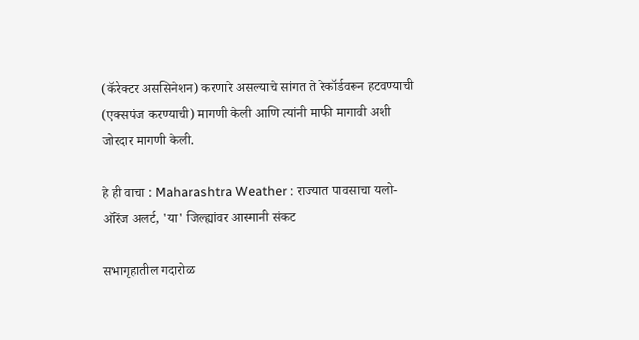(कॅरेक्टर अससिनेशन) करणारे असल्याचे सांगत ते रेकॉर्डवरून हटवण्याची (एक्सपंज करण्याची) मागणी केली आणि त्यांनी माफी मागावी अशी जोरदार मागणी केली.

हे ही वाचा : Maharashtra Weather : राज्यात पावसाचा यलो-ऑरेंज अलर्ट, 'या' जिल्ह्यांवर आस्मानी संकट

सभागृहातील गदारोळ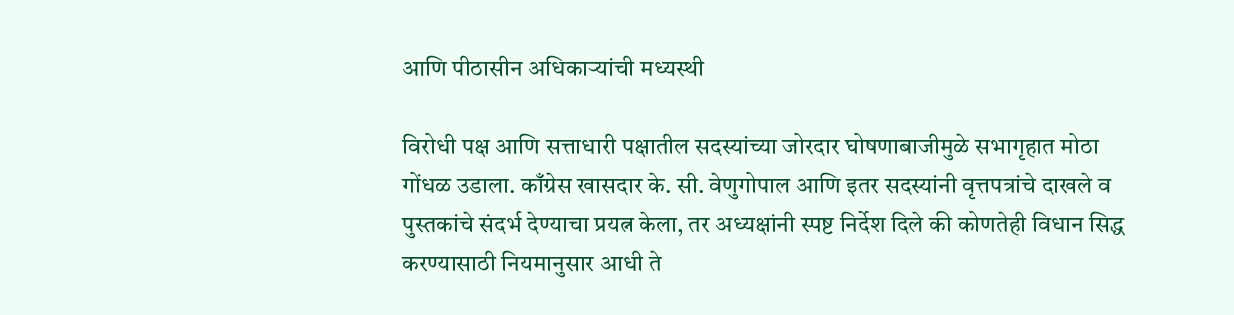आणि पीठासीन अधिकाऱ्यांची मध्यस्थी

विरोधी पक्ष आणि सत्ताधारी पक्षातील सदस्यांच्या जोरदार घोषणाबाजीमुळे सभागृहात मोठा गोंधळ उडाला. काँग्रेस खासदार के. सी. वेणुगोपाल आणि इतर सदस्यांनी वृत्तपत्रांचे दाखले व पुस्तकांचे संदर्भ देण्याचा प्रयत्न केला, तर अध्यक्षांनी स्पष्ट निर्देश दिले की कोणतेही विधान सिद्ध करण्यासाठी नियमानुसार आधी ते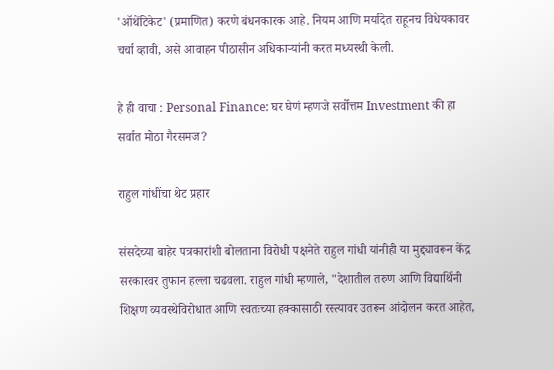'ऑथेंटिकेट' (प्रमाणित) करणे बंधनकारक आहे. नियम आणि मर्यादेत राहूनच विधेयकावर चर्चा व्हावी, असे आवाहन पीठासीन अधिकाऱ्यांनी करत मध्यस्थी केली.

हे ही वाचा : Personal Finance: घर घेणं म्हणजे सर्वोत्तम Investment की हा सर्वात मोठा गैरसमज?

राहुल गांधींचा थेट प्रहार

संसदेच्या बाहेर पत्रकारांशी बोलताना विरोधी पक्षनेते राहुल गांधी यांनीही या मुद्द्यावरून केंद्र सरकारवर तुफान हल्ला चढवला. राहुल गांधी म्हणाले, "देशातील तरुण आणि विद्यार्थिनी शिक्षण व्यवस्थेविरोधात आणि स्वतःच्या हक्कासाठी रस्त्यावर उतरून आंदोलन करत आहेत,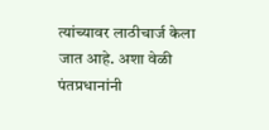त्यांच्यावर लाठीचार्ज केला जात आहे. अशा वेळी पंतप्रधानांनी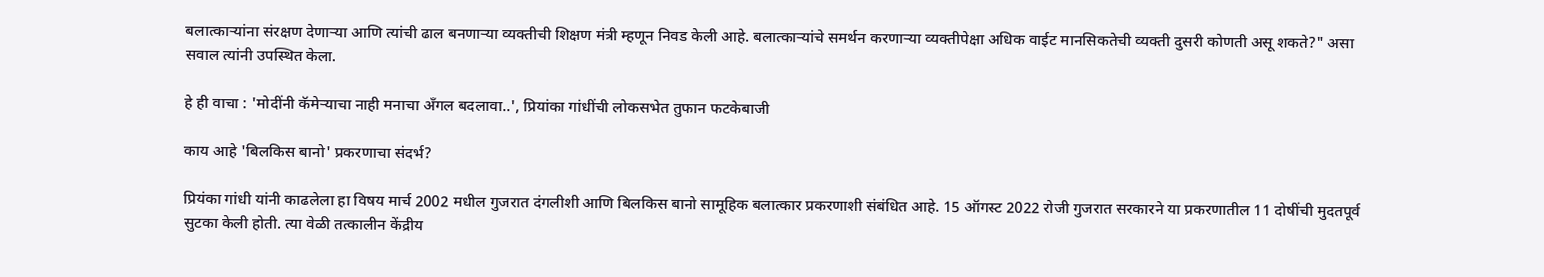बलात्काऱ्यांना संरक्षण देणाऱ्या आणि त्यांची ढाल बनणाऱ्या व्यक्तीची शिक्षण मंत्री म्हणून निवड केली आहे. बलात्काऱ्यांचे समर्थन करणाऱ्या व्यक्तीपेक्षा अधिक वाईट मानसिकतेची व्यक्ती दुसरी कोणती असू शकते?" असा सवाल त्यांनी उपस्थित केला.

हे ही वाचा : 'मोदींनी कॅमेऱ्याचा नाही मनाचा अँगल बदलावा..', प्रियांका गांधींची लोकसभेत तुफान फटकेबाजी

काय आहे 'बिलकिस बानो' प्रकरणाचा संदर्भ?

प्रियंका गांधी यांनी काढलेला हा विषय मार्च 2002 मधील गुजरात दंगलीशी आणि बिलकिस बानो सामूहिक बलात्कार प्रकरणाशी संबंधित आहे. 15 ऑगस्ट 2022 रोजी गुजरात सरकारने या प्रकरणातील 11 दोषींची मुदतपूर्व सुटका केली होती. त्या वेळी तत्कालीन केंद्रीय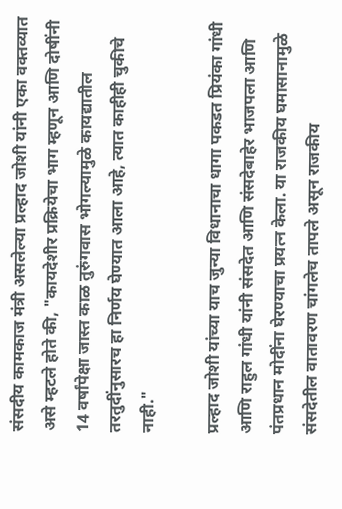संसदीय कामकाज मंत्री असलेल्या प्रल्हाद जोशी यांनी एका वक्तव्यात असे म्हटले होते की, "कायदेशीर प्रक्रियेचा भाग म्हणून आणि दोषींनी 14 वर्षांपेक्षा जास्त काळ तुरुंगवास भोगल्यामुळे कायद्यातील तरतुदींनुसारच हा निर्णय घेण्यात आला आहे, त्यात काहीही चुकीचे नाही."

प्रल्हाद जोशी यांच्या याच जुन्या विधानाचा धागा पकडत प्रियंका गांधी आणि राहुल गांधी यांनी संसदेत आणि संसदेबाहेर भाजपला आणि पंतप्रधान मोदींना घेरण्याचा प्रयत्न केला. या राजकीय घमासानामुळे संसदेतील वातावरण चांगलेच तापले असून राजकीय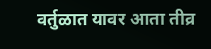वर्तुळात यावर आता तीव्र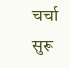चर्चा सुरू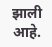झाली आहे.